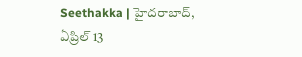Seethakka | హైదరాబాద్, ఏప్రిల్ 13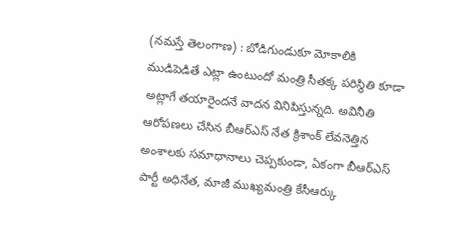(నమస్తే తెలంగాణ) : బోడిగుండుకూ మోకాలికి ముడిపెడితే ఎట్లా ఉంటుందో మంత్రి సీతక్క పరిస్థితి కూడా అట్లాగే తయారైందనే వాదన వినిపిస్తున్నది. అవినీతి ఆరోపణలు చేసిన బీఆర్ఎస్ నేత క్రిశాంక్ లేవనెత్తిన అంశాలకు సమాధానాలు చెప్పకుండా, ఏకంగా బీఆర్ఎస్ పార్టీ అధినేత, మాజీ ముఖ్యమంత్రి కేసీఆర్కు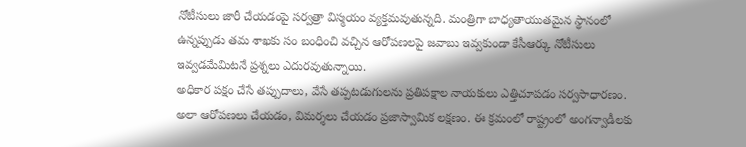నోటీసులు జారీ చేయడంపై సర్వత్రా విస్మయం వ్యక్తమవుతున్నది. మంత్రిగా బాధ్యతాయుతమైన స్థానంలో ఉన్నప్పుడు తమ శాఖకు సం బంధించి వచ్చిన ఆరోపణలపై జవాబు ఇవ్వకుండా కేసీఆర్కు నోటీసులు ఇవ్వడమేమిటనే ప్రశ్నలు ఎదురవుతున్నాయి.
అధికార పక్షం చేసే తప్పుదాలు, వేసే తప్పటడుగులను ప్రతిపక్షాల నాయకులు ఎత్తిచూపడం సర్వసాధారణం. అలా ఆరోపణలు చేయడం, విమర్శలు చేయడం ప్రజాస్వామిక లక్షణం. ఈ క్రమంలో రాష్ట్రంలో అంగన్వాడీలకు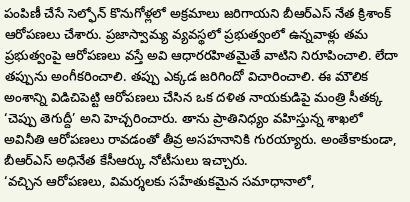పంపిణీ చేసే సెల్ఫోన్ కొనుగోళ్లలో అక్రమాలు జరిగాయని బీఆర్ఎస్ నేత క్రిశాంక్ ఆరోపణలు చేశారు. ప్రజాస్వామ్య వ్యవస్థలో ప్రభుత్వంలో ఉన్నవాళ్లు తమ ప్రభుత్వంపై ఆరోపణలు వస్తే అవి ఆధారరహితమైతే వాటిని నిరూపించాలి. లేదా తప్పును అంగీకరించాలి. తప్పు ఎక్కడ జరిగిందో విచారించాలి. ఈ మౌలిక అంశాన్ని విడిచిపెట్టి ఆరోపణలు చేసిన ఒక దళిత నాయకుడిపై మంత్రి సీతక్క ‘చెప్పు తెగుద్దీ’ అని హెచ్చరించారు. తాను ప్రాతినిధ్యం వహిస్తున్న శాఖలో అవినీతి ఆరోపణలు రావడంతో తీవ్ర అసహనానికి గురయ్యారు. అంతేకాకుండా, బీఆర్ఎస్ అధినేత కేసీఆర్కు నోటీసులు ఇచ్చారు.
‘వచ్చిన ఆరోపణలు, విమర్శలకు సహేతుకమైన సమాధానాలో,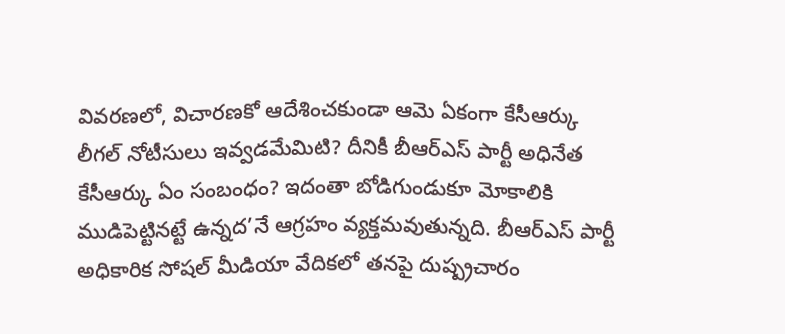వివరణలో, విచారణకో ఆదేశించకుండా ఆమె ఏకంగా కేసీఆర్కు లీగల్ నోటీసులు ఇవ్వడమేమిటి? దీనికీ బీఆర్ఎస్ పార్టీ అధినేత కేసీఆర్కు ఏం సంబంధం? ఇదంతా బోడిగుండుకూ మోకాలికి ముడిపెట్టినట్టే ఉన్నద’నే ఆగ్రహం వ్యక్తమవుతున్నది. బీఆర్ఎస్ పార్టీ అధికారిక సోషల్ మీడియా వేదికలో తనపై దుష్ప్రచారం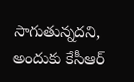సాగుతున్నదని, అందుకు కేసీఆర్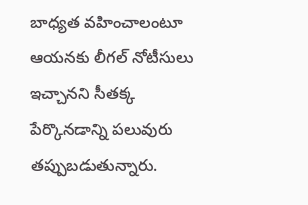బాధ్యత వహించాలంటూ ఆయనకు లీగల్ నోటీసులు ఇచ్చానని సీతక్క పేర్కొనడాన్ని పలువురు తప్పుబడుతున్నారు.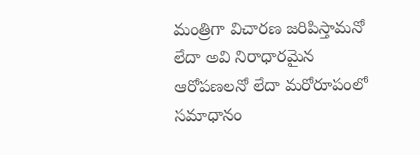మంత్రిగా విచారణ జరిపిస్తామనో లేదా అవి నిరాధారమైన ఆరోపణలనో లేదా మరోరూపంలో సమాధానం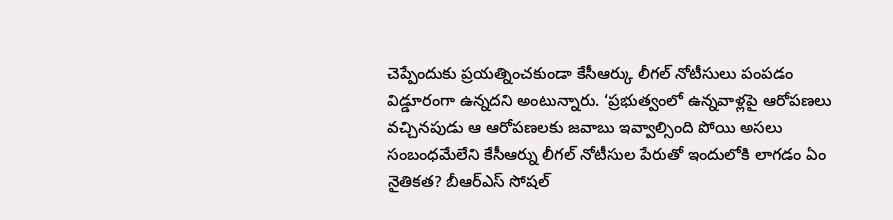చెప్పేందుకు ప్రయత్నించకుండా కేసీఆర్కు లీగల్ నోటీసులు పంపడం విడ్డూరంగా ఉన్నదని అంటున్నారు. ‘ప్రభుత్వంలో ఉన్నవాళ్లపై ఆరోపణలు వచ్చినపుడు ఆ ఆరోపణలకు జవాబు ఇవ్వాల్సింది పోయి అసలు సంబంధమేలేని కేసీఆర్ను లీగల్ నోటీసుల పేరుతో ఇందులోకి లాగడం ఏం నైతికత? బీఆర్ఎస్ సోషల్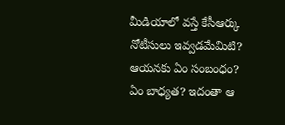మీడియాలో వస్తే కేసీఆర్కు నోటీసులు ఇవ్వడమేమిటి? ఆయనకు ఏం సంబంధం? ఏం బాధ్యత? ఇదంతా ఆ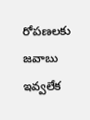రోపణలకు జవాబు ఇవ్వలేక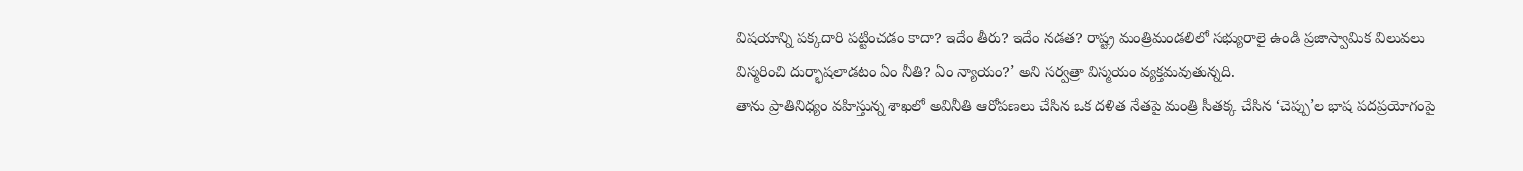విషయాన్ని పక్కదారి పట్టించడం కాదా? ఇదేం తీరు? ఇదేం నడత? రాష్ట్ర మంత్రిమండలిలో సభ్యురాలై ఉండి ప్రజాస్వామిక విలువలు విస్మరించి దుర్భాషలాడటం ఏం నీతి? ఏం న్యాయం?’ అని సర్వత్రా విస్మయం వ్యక్తమవుతున్నది.
తాను ప్రాతినిధ్యం వహిస్తున్న శాఖలో అవినీతి ఆరోపణలు చేసిన ఒక దళిత నేతపై మంత్రి సీతక్క చేసిన ‘చెప్పు’ల భాష పదప్రయోగంపై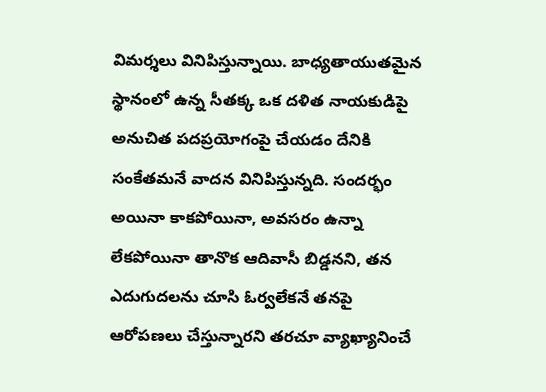విమర్శలు వినిపిస్తున్నాయి. బాధ్యతాయుతమైన స్థానంలో ఉన్న సీతక్క ఒక దళిత నాయకుడిపై అనుచిత పదప్రయోగంపై చేయడం దేనికి సంకేతమనే వాదన వినిపిస్తున్నది. సందర్భం అయినా కాకపోయినా, అవసరం ఉన్నా లేకపోయినా తానొక ఆదివాసీ బిడ్డనని, తన ఎదుగుదలను చూసి ఓర్వలేకనే తనపై ఆరోపణలు చేస్తున్నారని తరచూ వ్యాఖ్యానించే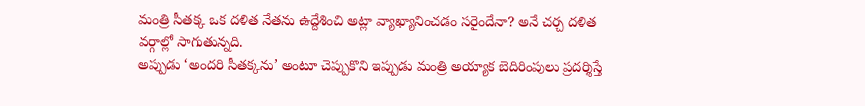మంత్రి సీతక్క ఒక దళిత నేతను ఉద్దేశించి అట్లా వ్యాఖ్యానించడం సరైందేనా? అనే చర్చ దళిత వర్గాల్లో సాగుతున్నది.
అప్పుడు ‘అందరి సీతక్కను’ అంటూ చెప్పుకొని ఇప్పుడు మంత్రి అయ్యాక బెదిరింపులు ప్రదర్శిస్తే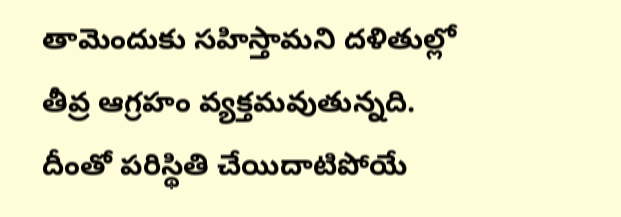తామెందుకు సహిస్తామని దళితుల్లో తీవ్ర ఆగ్రహం వ్యక్తమవుతున్నది. దీంతో పరిస్థితి చేయిదాటిపోయే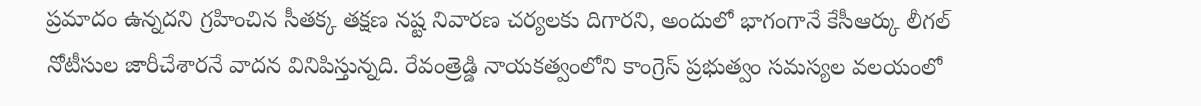ప్రమాదం ఉన్నదని గ్రహించిన సీతక్క తక్షణ నష్ట నివారణ చర్యలకు దిగారని, అందులో భాగంగానే కేసీఆర్కు లీగల్ నోటీసుల జారీచేశారనే వాదన వినిపిస్తున్నది. రేవంత్రెడ్డి నాయకత్వంలోని కాంగ్రెస్ ప్రభుత్వం సమస్యల వలయంలో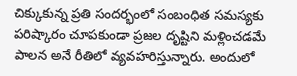చిక్కుకున్న ప్రతి సందర్భంలో సంబంధిత సమస్యకు పరిష్కారం చూపకుండా ప్రజల దృష్టిని మళ్లించడమే పాలన అనే రీతిలో వ్యవహరిస్తున్నారు. అందులో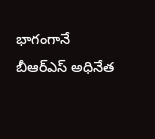భాగంగానే బీఆర్ఎస్ అధినేత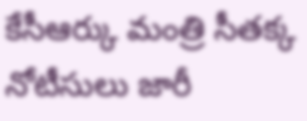కేసీఆర్కు మంత్రి సీతక్క నోటీసులు జారీ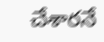చేశారనే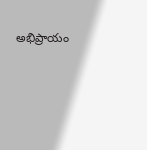అభిప్రాయం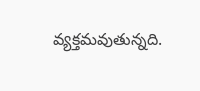వ్యక్తమవుతున్నది.